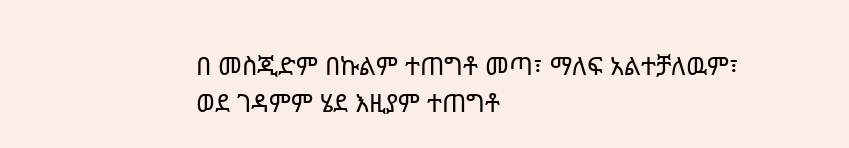በ መስጂድም በኩልም ተጠግቶ መጣ፣ ማለፍ አልተቻለዉም፣
ወደ ገዳምም ሄደ እዚያም ተጠግቶ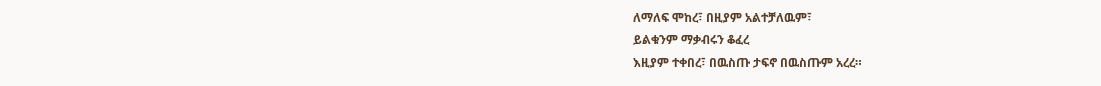ለማለፍ ሞከረ፣ በዚያም አልተቻለዉም፣
ይልቁንም ማቃብሩን ቆፈረ
እዚያም ተቀበረ፣ በዉስጡ ታፍኖ በዉስጡም አረረ።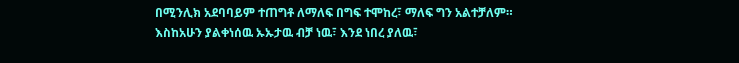በሚንሊክ አደባባይም ተጠግቶ ለማለፍ በግፍ ተሞከረ፣ ማለፍ ግን አልተቻለም።
እስከአሁን ያልቀነሰዉ ኡኡታዉ ብቻ ነዉ፣ እንደ ነበረ ያለዉ፣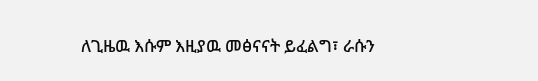ለጊዜዉ እሱም እዚያዉ መፅናናት ይፈልግ፣ ራሱን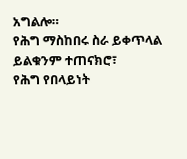አግልሎ።
የሕግ ማስከበሩ ስራ ይቀጥላል ይልቁንም ተጠናክሮ፣
የሕግ የበላይነት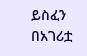ይስፈን በአገሪቷ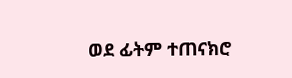ወደ ፊትም ተጠናክሮ